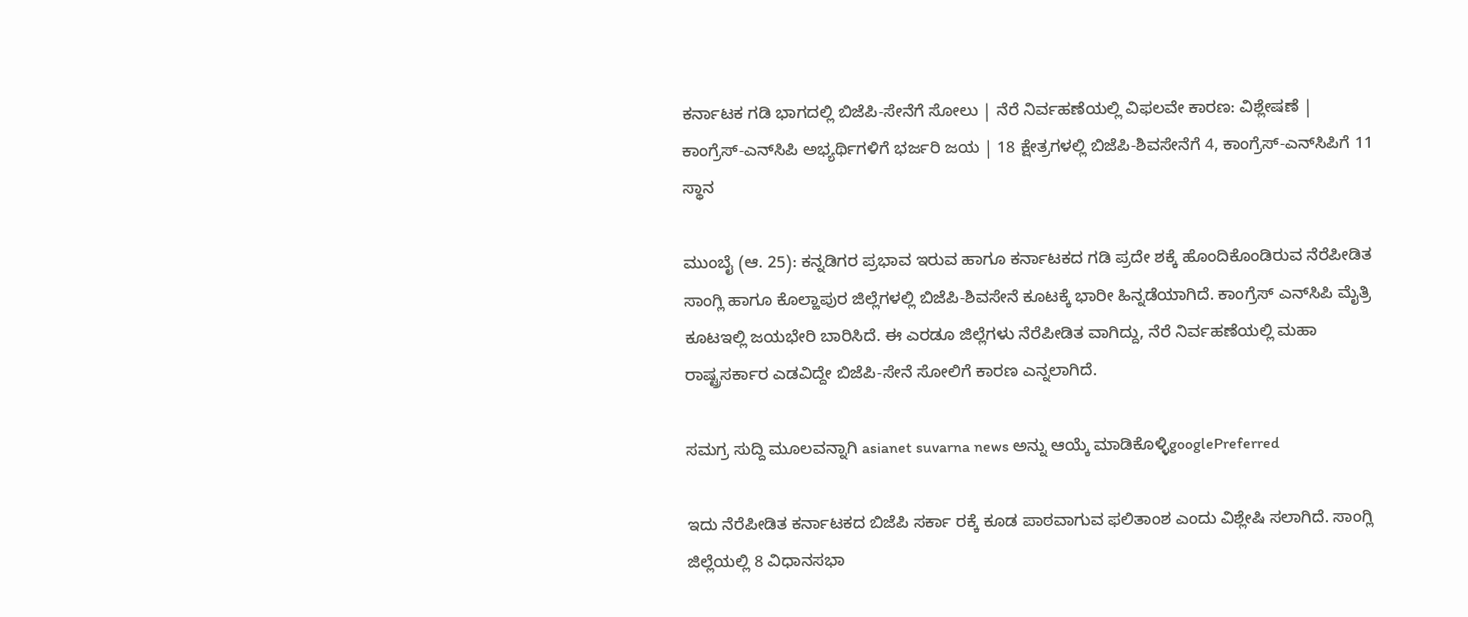ಕರ್ನಾಟಕ ಗಡಿ ಭಾಗದಲ್ಲಿ ಬಿಜೆಪಿ-ಸೇನೆಗೆ ಸೋಲು | ನೆರೆ ನಿರ್ವಹಣೆಯಲ್ಲಿ ವಿಫಲವೇ ಕಾರಣ: ವಿಶ್ಲೇಷಣೆ | ಕಾಂಗ್ರೆಸ್-ಎನ್‌ಸಿಪಿ ಅಭ್ಯರ್ಥಿಗಳಿಗೆ ಭರ್ಜರಿ ಜಯ | 18 ಕ್ಷೇತ್ರಗಳಲ್ಲಿ ಬಿಜೆಪಿ-ಶಿವಸೇನೆಗೆ 4, ಕಾಂಗ್ರೆಸ್-ಎನ್‌ಸಿಪಿಗೆ 11 ಸ್ಥಾನ

ಮುಂಬೈ (ಆ. 25): ಕನ್ನಡಿಗರ ಪ್ರಭಾವ ಇರುವ ಹಾಗೂ ಕರ್ನಾಟಕದ ಗಡಿ ಪ್ರದೇ ಶಕ್ಕೆ ಹೊಂದಿಕೊಂಡಿರುವ ನೆರೆಪೀಡಿತ ಸಾಂಗ್ಲಿ ಹಾಗೂ ಕೊಲ್ಹಾಪುರ ಜಿಲ್ಲೆಗಳಲ್ಲಿ ಬಿಜೆಪಿ-ಶಿವಸೇನೆ ಕೂಟಕ್ಕೆ ಭಾರೀ ಹಿನ್ನಡೆಯಾಗಿದೆ. ಕಾಂಗ್ರೆಸ್ ಎನ್‌ಸಿಪಿ ಮೈತ್ರಿ ಕೂಟಇಲ್ಲಿ ಜಯಭೇರಿ ಬಾರಿಸಿದೆ. ಈ ಎರಡೂ ಜಿಲ್ಲೆಗಳು ನೆರೆಪೀಡಿತ ವಾಗಿದ್ದು, ನೆರೆ ನಿರ್ವಹಣೆಯಲ್ಲಿ ಮಹಾ ರಾಷ್ಟ್ರಸರ್ಕಾರ ಎಡವಿದ್ದೇ ಬಿಜೆಪಿ-ಸೇನೆ ಸೋಲಿಗೆ ಕಾರಣ ಎನ್ನಲಾಗಿದೆ.

ಸಮಗ್ರ ಸುದ್ದಿ ಮೂಲವನ್ನಾಗಿ asianet suvarna news ಅನ್ನು ಆಯ್ಕೆ ಮಾಡಿಕೊಳ್ಳಿgooglePreferred

ಇದು ನೆರೆಪೀಡಿತ ಕರ್ನಾಟಕದ ಬಿಜೆಪಿ ಸರ್ಕಾ ರಕ್ಕೆ ಕೂಡ ಪಾಠವಾಗುವ ಫಲಿತಾಂಶ ಎಂದು ವಿಶ್ಲೇಷಿ ಸಲಾಗಿದೆ. ಸಾಂಗ್ಲಿ ಜಿಲ್ಲೆಯಲ್ಲಿ 8 ವಿಧಾನಸಭಾ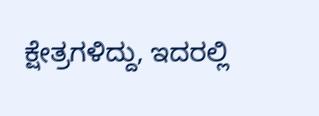ಕ್ಷೇತ್ರಗಳಿದ್ದು, ಇದರಲ್ಲಿ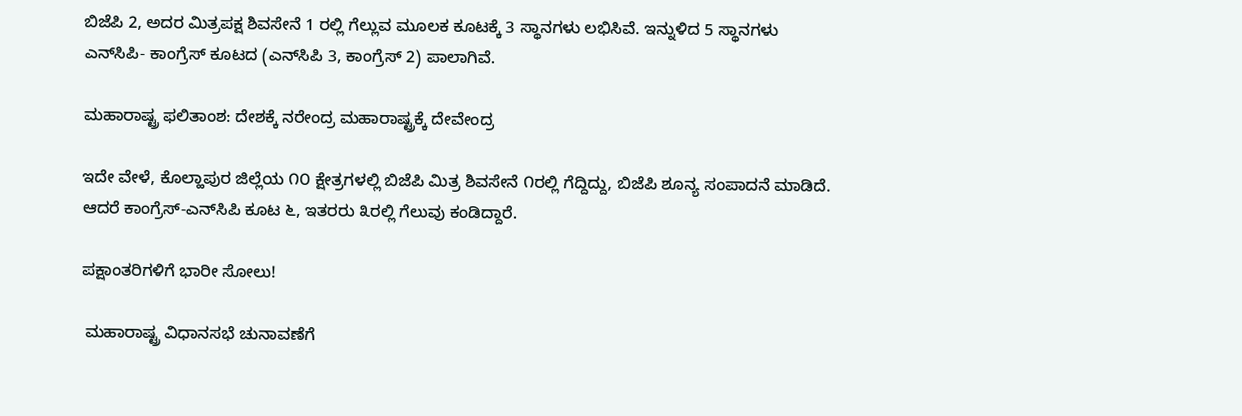ಬಿಜೆಪಿ 2, ಅದರ ಮಿತ್ರಪಕ್ಷ ಶಿವಸೇನೆ 1 ರಲ್ಲಿ ಗೆಲ್ಲುವ ಮೂಲಕ ಕೂಟಕ್ಕೆ 3 ಸ್ಥಾನಗಳು ಲಭಿಸಿವೆ. ಇನ್ನುಳಿದ 5 ಸ್ಥಾನಗಳು ಎನ್‌ಸಿಪಿ- ಕಾಂಗ್ರೆಸ್ ಕೂಟದ (ಎನ್‌ಸಿಪಿ 3, ಕಾಂಗ್ರೆಸ್ 2) ಪಾಲಾಗಿವೆ.

ಮಹಾರಾಷ್ಟ್ರ ಫಲಿತಾಂಶ: ದೇಶಕ್ಕೆ ನರೇಂದ್ರ ಮಹಾರಾಷ್ಟ್ರಕ್ಕೆ ದೇವೇಂದ್ರ

ಇದೇ ವೇಳೆ, ಕೊಲ್ಹಾಪುರ ಜಿಲ್ಲೆಯ ೧೦ ಕ್ಷೇತ್ರಗಳಲ್ಲಿ ಬಿಜೆಪಿ ಮಿತ್ರ ಶಿವಸೇನೆ ೧ರಲ್ಲಿ ಗೆದ್ದಿದ್ದು, ಬಿಜೆಪಿ ಶೂನ್ಯ ಸಂಪಾದನೆ ಮಾಡಿದೆ. ಆದರೆ ಕಾಂಗ್ರೆಸ್-ಎನ್‌ಸಿಪಿ ಕೂಟ ೬, ಇತರರು ೩ರಲ್ಲಿ ಗೆಲುವು ಕಂಡಿದ್ದಾರೆ.

ಪಕ್ಷಾಂತರಿಗಳಿಗೆ ಭಾರೀ ಸೋಲು!

 ಮಹಾರಾಷ್ಟ್ರ ವಿಧಾನಸಭೆ ಚುನಾವಣೆಗೆ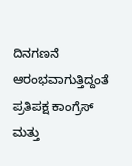ದಿನಗಣನೆ ಆರಂಭವಾಗುತ್ತಿದ್ದಂತೆ ಪ್ರತಿಪಕ್ಷ ಕಾಂಗ್ರೆಸ್ ಮತ್ತು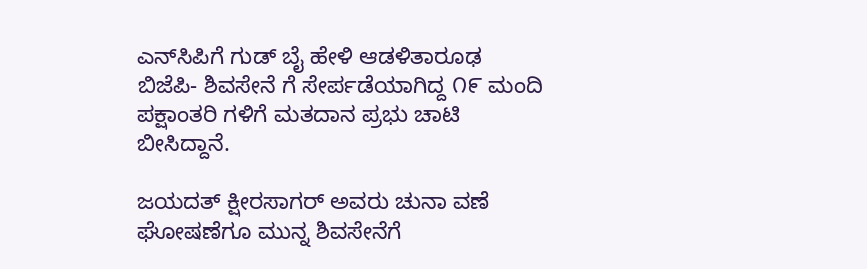ಎನ್‌ಸಿಪಿಗೆ ಗುಡ್ ಬೈ ಹೇಳಿ ಆಡಳಿತಾರೂಢ ಬಿಜೆಪಿ- ಶಿವಸೇನೆ ಗೆ ಸೇರ್ಪಡೆಯಾಗಿದ್ದ ೧೯ ಮಂದಿ ಪಕ್ಷಾಂತರಿ ಗಳಿಗೆ ಮತದಾನ ಪ್ರಭು ಚಾಟಿ ಬೀಸಿದ್ದಾನೆ.

ಜಯದತ್ ಕ್ಷೀರಸಾಗರ್ ಅವರು ಚುನಾ ವಣೆ ಘೋಷಣೆಗೂ ಮುನ್ನ ಶಿವಸೇನೆಗೆ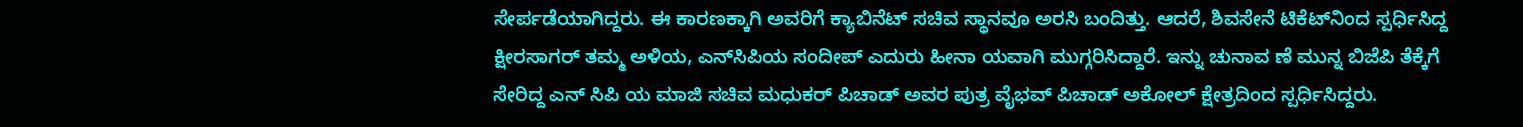ಸೇರ್ಪಡೆಯಾಗಿದ್ದರು. ಈ ಕಾರಣಕ್ಕಾಗಿ ಅವರಿಗೆ ಕ್ಯಾಬಿನೆಟ್ ಸಚಿವ ಸ್ಥಾನವೂ ಅರಸಿ ಬಂದಿತ್ತು. ಆದರೆ, ಶಿವಸೇನೆ ಟಿಕೆಟ್‌ನಿಂದ ಸ್ಪರ್ಧಿಸಿದ್ದ ಕ್ಷೀರಸಾಗರ್ ತಮ್ಮ ಅಳಿಯ, ಎನ್‌ಸಿಪಿಯ ಸಂದೀಪ್ ಎದುರು ಹೀನಾ ಯವಾಗಿ ಮುಗ್ಗರಿಸಿದ್ದಾರೆ. ಇನ್ನು ಚುನಾವ ಣೆ ಮುನ್ನ ಬಿಜೆಪಿ ತೆಕ್ಕೆಗೆ ಸೇರಿದ್ದ ಎನ್ ಸಿಪಿ ಯ ಮಾಜಿ ಸಚಿವ ಮಧುಕರ್ ಪಿಚಾಡ್ ಅವರ ಪುತ್ರ ವೈಭವ್ ಪಿಚಾಡ್ ಅಕೋಲ್ ಕ್ಷೇತ್ರದಿಂದ ಸ್ಪರ್ಧಿಸಿದ್ದರು.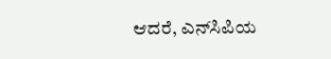ಆದರೆ, ಎನ್‌ಸಿಪಿಯ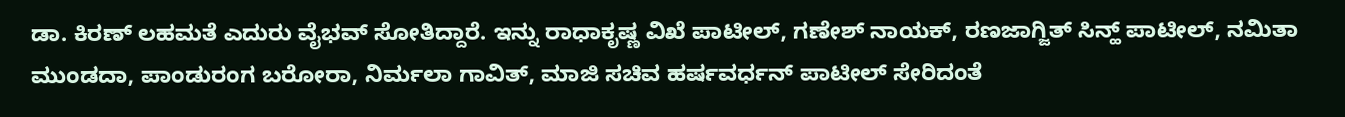ಡಾ. ಕಿರಣ್ ಲಹಮತೆ ಎದುರು ವೈಭವ್ ಸೋತಿದ್ದಾರೆ. ಇನ್ನು ರಾಧಾಕೃಷ್ಣ ವಿಖೆ ಪಾಟೀಲ್, ಗಣೇಶ್ ನಾಯಕ್, ರಣಜಾಗ್ಜಿತ್ ಸಿನ್ಹ್ ಪಾಟೀಲ್, ನಮಿತಾ ಮುಂಡದಾ, ಪಾಂಡುರಂಗ ಬರೋರಾ, ನಿರ್ಮಲಾ ಗಾವಿತ್, ಮಾಜಿ ಸಚಿವ ಹರ್ಷವರ್ಧನ್ ಪಾಟೀಲ್ ಸೇರಿದಂತೆ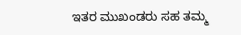ಇತರ ಮುಖಂಡರು ಸಹ ತಮ್ಮ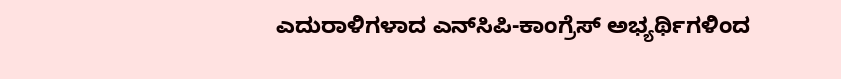ಎದುರಾಳಿಗಳಾದ ಎನ್‌ಸಿಪಿ-ಕಾಂಗ್ರೆಸ್ ಅಭ್ಯರ್ಥಿಗಳಿಂದ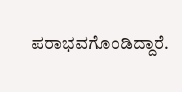ಪರಾಭವಗೊಂಡಿದ್ದಾರೆ.